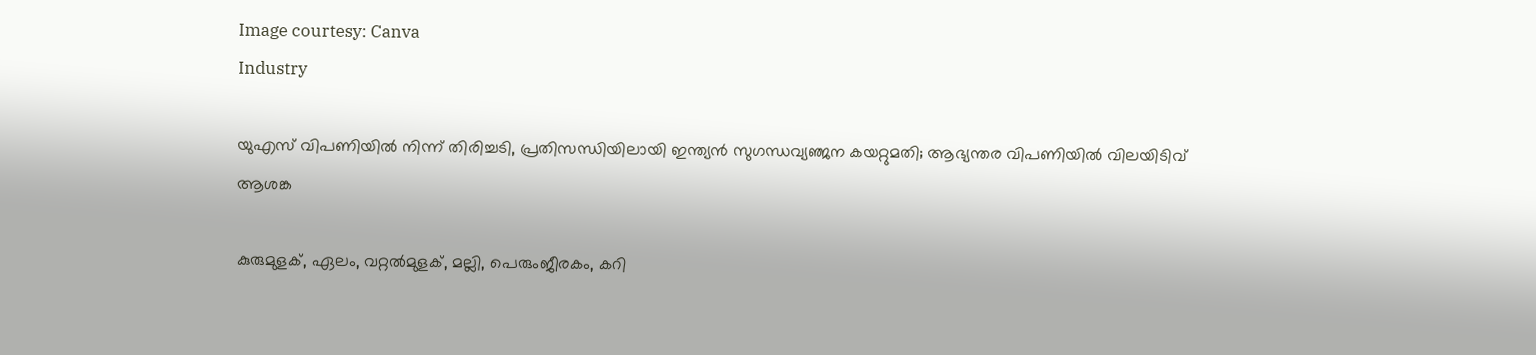Image courtesy: Canva
Industry

യുഎസ് വിപണിയില്‍ നിന്ന് തിരിച്ചടി, പ്രതിസന്ധിയിലായി ഇന്ത്യന്‍ സുഗന്ധവ്യഞ്ജന കയറ്റുമതി; ആഭ്യന്തര വിപണിയില്‍ വിലയിടിവ് ആശങ്ക

കുരുമുളക്, ഏലം, വറ്റല്‍മുളക്, മല്ലി, പെരുംജീരകം, കറി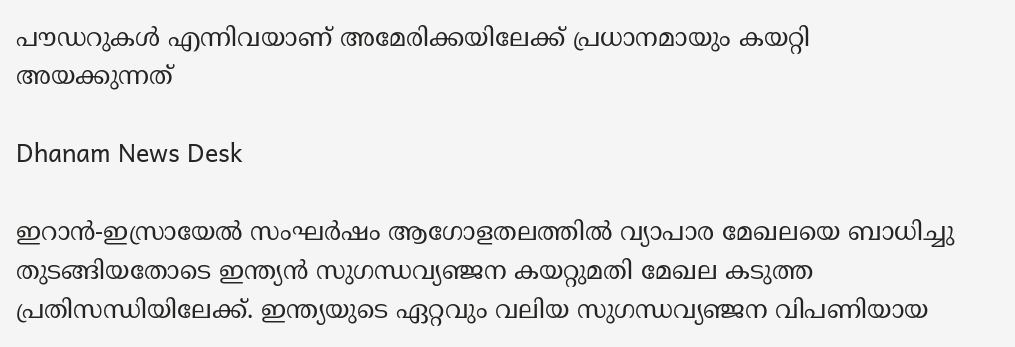പൗഡറുകള്‍ എന്നിവയാണ് അമേരിക്കയിലേക്ക് പ്രധാനമായും കയറ്റി അയക്കുന്നത്

Dhanam News Desk

ഇറാന്‍-ഇസ്രായേല്‍ സംഘര്‍ഷം ആഗോളതലത്തില്‍ വ്യാപാര മേഖലയെ ബാധിച്ചു തുടങ്ങിയതോടെ ഇന്ത്യന്‍ സുഗന്ധവ്യഞ്ജന കയറ്റുമതി മേഖല കടുത്ത പ്രതിസന്ധിയിലേക്ക്. ഇന്ത്യയുടെ ഏറ്റവും വലിയ സുഗന്ധവ്യഞ്ജന വിപണിയായ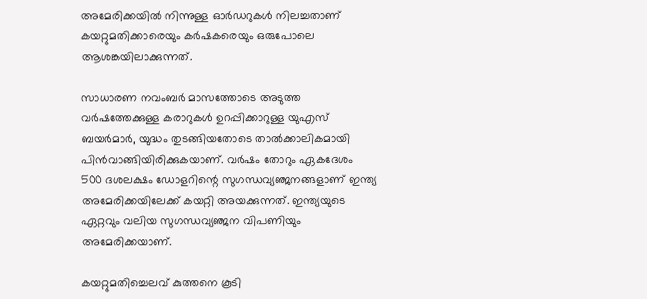അമേരിക്കയില്‍ നിന്നുള്ള ഓര്‍ഡറുകള്‍ നിലച്ചതാണ് കയറ്റുമതിക്കാരെയും കര്‍ഷകരെയും ഒരുപോലെ ആശങ്കയിലാക്കുന്നത്.

സാധാരണ നവംബര്‍ മാസത്തോടെ അടുത്ത വര്‍ഷത്തേക്കുള്ള കരാറുകള്‍ ഉറപ്പിക്കാറുള്ള യുഎസ് ബയര്‍മാര്‍, യുദ്ധം തുടങ്ങിയതോടെ താല്‍ക്കാലികമായി പിന്‍വാങ്ങിയിരിക്കുകയാണ്. വര്‍ഷം തോറും ഏകദേശം 500 ദശലക്ഷം ഡോളറിന്റെ സുഗന്ധവ്യഞ്ജനങ്ങളാണ് ഇന്ത്യ അമേരിക്കയിലേക്ക് കയറ്റി അയക്കുന്നത്. ഇന്ത്യയുടെ ഏറ്റവും വലിയ സുഗന്ധവ്യഞ്ജന വിപണിയും അമേരിക്കയാണ്.

കയറ്റുമതിച്ചെലവ് കുത്തനെ കൂടി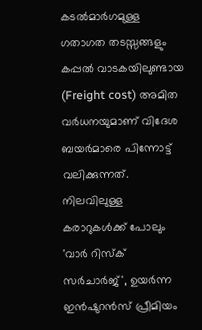കടല്‍മാര്‍ഗമുള്ള ഗതാഗത തടസ്സങ്ങളും കപ്പല്‍ വാടകയിലുണ്ടായ (Freight cost) അമിത വര്‍ധനയുമാണ് വിദേശ ബയര്‍മാരെ പിന്നോട്ട് വലിക്കുന്നത്. നിലവിലുള്ള കരാറുകള്‍ക്ക് പോലും 'വാര്‍ റിസ്‌ക് സര്‍ചാര്‍ജ്', ഉയര്‍ന്ന ഇന്‍ഷുറന്‍സ് പ്രീമിയം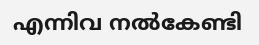എന്നിവ നല്‍കേണ്ടി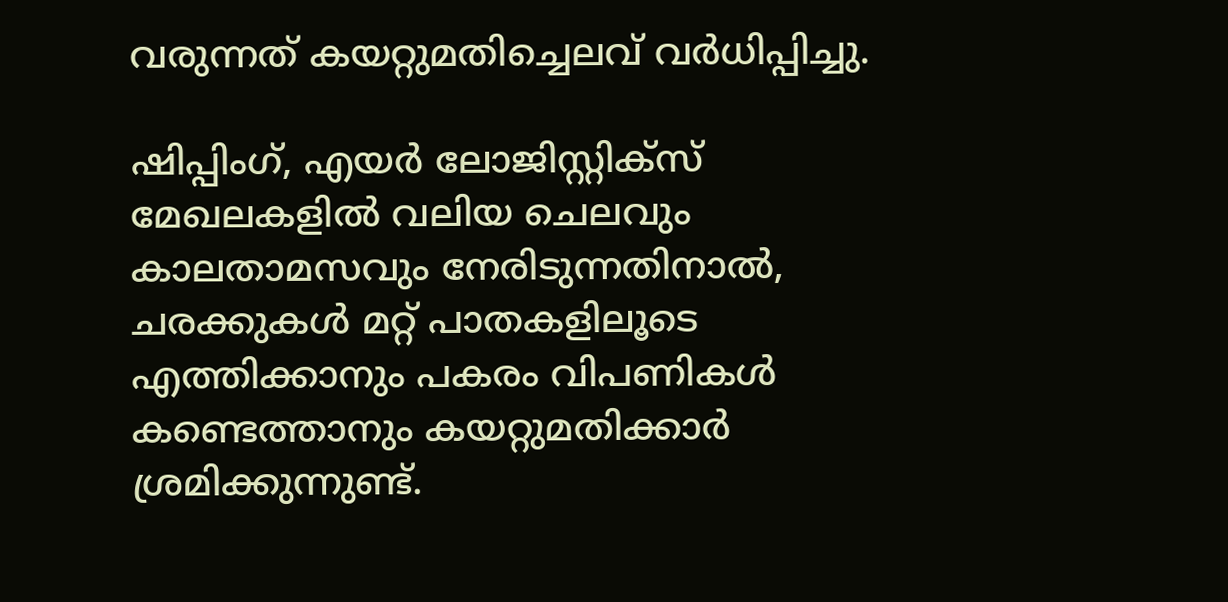വരുന്നത് കയറ്റുമതിച്ചെലവ് വര്‍ധിപ്പിച്ചു.

ഷിപ്പിംഗ്, എയര്‍ ലോജിസ്റ്റിക്‌സ് മേഖലകളില്‍ വലിയ ചെലവും കാലതാമസവും നേരിടുന്നതിനാല്‍, ചരക്കുകള്‍ മറ്റ് പാതകളിലൂടെ എത്തിക്കാനും പകരം വിപണികള്‍ കണ്ടെത്താനും കയറ്റുമതിക്കാര്‍ ശ്രമിക്കുന്നുണ്ട്.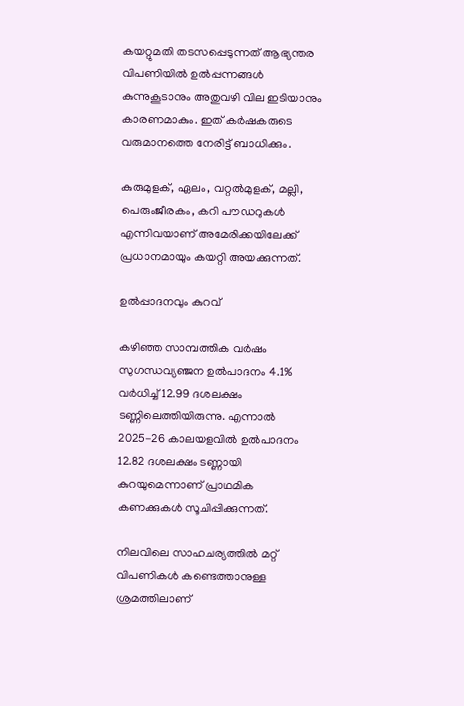കയറ്റുമതി തടസപ്പെടുന്നത് ആഭ്യന്തര വിപണിയില്‍ ഉല്‍പ്പന്നങ്ങള്‍ കുന്നുകൂടാനും അതുവഴി വില ഇടിയാനും കാരണമാകും. ഇത് കര്‍ഷകരുടെ വരുമാനത്തെ നേരിട്ട് ബാധിക്കും.

കുരുമുളക്, ഏലം, വറ്റല്‍മുളക്, മല്ലി, പെരുംജീരകം, കറി പൗഡറുകള്‍ എന്നിവയാണ് അമേരിക്കയിലേക്ക് പ്രധാനമായും കയറ്റി അയക്കുന്നത്.

ഉല്‍പ്പാദനവും കുറവ്‌

കഴിഞ്ഞ സാമ്പത്തിക വര്‍ഷം സുഗന്ധവ്യഞ്ജന ഉല്‍പാദനം 4.1% വര്‍ധിച്ച് 12.99 ദശലക്ഷം ടണ്ണിലെത്തിയിരുന്നു. എന്നാല്‍ 2025-26 കാലയളവില്‍ ഉല്‍പാദനം 12.82 ദശലക്ഷം ടണ്ണായി കുറയുമെന്നാണ് പ്രാഥമിക കണക്കുകള്‍ സൂചിപ്പിക്കുന്നത്.

നിലവിലെ സാഹചര്യത്തില്‍ മറ്റ് വിപണികള്‍ കണ്ടെത്താനുള്ള ശ്രമത്തിലാണ്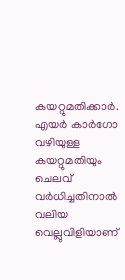കയറ്റുമതിക്കാര്‍. എയര്‍ കാര്‍ഗോ വഴിയുള്ള കയറ്റുമതിയും ചെലവ് വര്‍ധിച്ചതിനാല്‍ വലിയ വെല്ലുവിളിയാണ്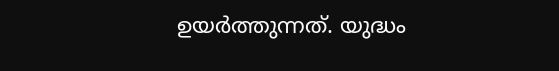ഉയര്‍ത്തുന്നത്. യുദ്ധം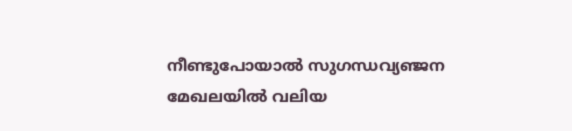നീണ്ടുപോയാല്‍ സുഗന്ധവ്യഞ്ജന മേഖലയില്‍ വലിയ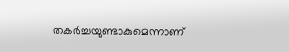തകര്‍ച്ചയുണ്ടാകുമെന്നാണ്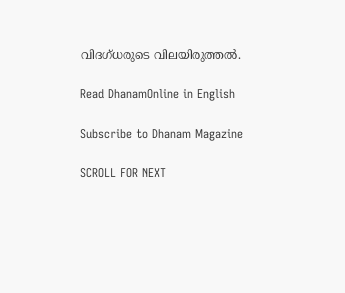വിദഗ്ധരുടെ വിലയിരുത്തല്‍.

Read DhanamOnline in English

Subscribe to Dhanam Magazine

SCROLL FOR NEXT